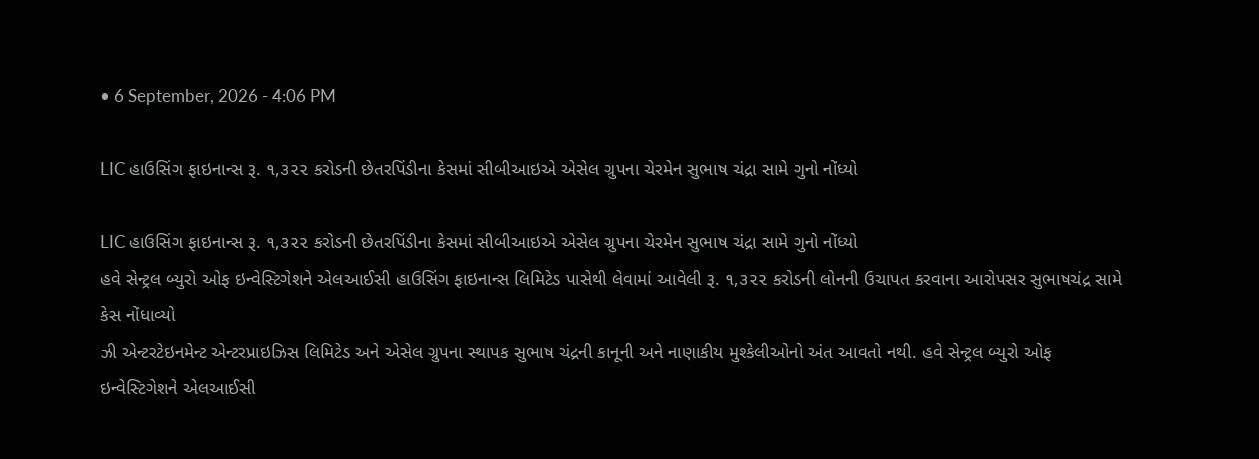• 6 September, 2026 - 4:06 PM

LIC હાઉસિંગ ફાઇનાન્સ રૂ. ૧,૩૨૨ કરોડની છેતરપિંડીના કેસમાં સીબીઆઇએ એસેલ ગ્રુપના ચેરમેન સુભાષ ચંદ્રા સામે ગુનો નોંધ્યો

LIC હાઉસિંગ ફાઇનાન્સ રૂ. ૧,૩૨૨ કરોડની છેતરપિંડીના કેસમાં સીબીઆઇએ એસેલ ગ્રુપના ચેરમેન સુભાષ ચંદ્રા સામે ગુનો નોંધ્યો
હવે સેન્ટ્રલ બ્યુરો ઓફ ઇન્વેસ્ટિગેશને એલઆઈસી હાઉસિંગ ફાઇનાન્સ લિમિટેડ પાસેથી લેવામાં આવેલી રૂ. ૧,૩૨૨ કરોડની લોનની ઉચાપત કરવાના આરોપસર સુભાષચંદ્ર સામે કેસ નોંધાવ્યો
ઝી એન્ટરટેઇનમેન્ટ એન્ટરપ્રાઇઝિસ લિમિટેડ અને એસેલ ગ્રુપના સ્થાપક સુભાષ ચંદ્રની કાનૂની અને નાણાકીય મુશ્કેલીઓનો અંત આવતો નથી. હવે સેન્ટ્રલ બ્યુરો ઓફ ઇન્વેસ્ટિગેશને એલઆઈસી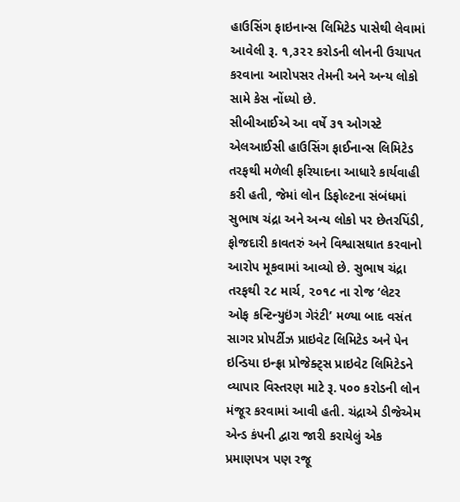હાઉસિંગ ફાઇનાન્સ લિમિટેડ પાસેથી લેવામાં આવેલી રૂ. ૧,૩૨૨ કરોડની લોનની ઉચાપત કરવાના આરોપસર તેમની અને અન્ય લોકો સામે કેસ નોંધ્યો છે.
સીબીઆઈએ આ વર્ષે ૩૧ ઓગસ્ટે એલઆઈસી હાઉસિંગ ફાઈનાન્સ લિમિટેડ તરફથી મળેલી ફરિયાદના આધારે કાર્યવાહી કરી હતી, જેમાં લોન ડિફોલ્ટના સંબંધમાં સુભાષ ચંદ્રા અને અન્ય લોકો પર છેતરપિંડી, ફોજદારી કાવતરું અને વિશ્વાસઘાત કરવાનો આરોપ મૂકવામાં આવ્યો છે. સુભાષ ચંદ્રા તરફથી ૨૮ માર્ચ, ૨૦૧૮ ના રોજ ‘લેટર ઓફ કન્ટિન્યુઇંગ ગેરંટી’ મળ્યા બાદ વસંત સાગર પ્રોપર્ટીઝ પ્રાઇવેટ લિમિટેડ અને પેન ઇન્ડિયા ઇન્ફ્રા પ્રોજેક્ટ્સ પ્રાઇવેટ લિમિટેડને વ્યાપાર વિસ્તરણ માટે રૂ. ૫૦૦ કરોડની લોન મંજૂર કરવામાં આવી હતી. ચંદ્રાએ ડીજેએમ એન્ડ કંપની દ્વારા જારી કરાયેલું એક પ્રમાણપત્ર પણ રજૂ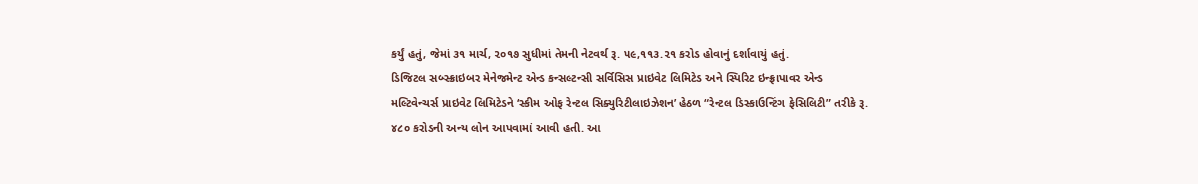કર્યું હતું, જેમાં ૩૧ માર્ચ, ૨૦૧૭ સુધીમાં તેમની નેટવર્થ રૂ. ૫૯,૧૧૩.૨૧ કરોડ હોવાનું દર્શાવાયું હતું.
ડિજિટલ સબ્સ્ક્રાઇબર મેનેજમેન્ટ એન્ડ કન્સલ્ટન્સી સર્વિસિસ પ્રાઇવેટ લિમિટેડ અને સ્પિરિટ ઇન્ફ્રાપાવર એન્ડ મલ્ટિવેન્ચર્સ પ્રાઇવેટ લિમિટેડને ‘સ્કીમ ઓફ રેન્ટલ સિક્યુરિટીલાઇઝેશન’ હેઠળ “રેન્ટલ ડિસ્કાઉન્ટિંગ ફેસિલિટી” તરીકે રૂ. ૪૮૦ કરોડની અન્ય લોન આપવામાં આવી હતી. આ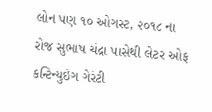લોન પણ ૧૦ ઓગસ્ટ, ૨૦૧૮ ના રોજ સુભાષ ચંદ્રા પાસેથી લેટર ઓફ કન્ટિન્યુઇંગ ગેરંટી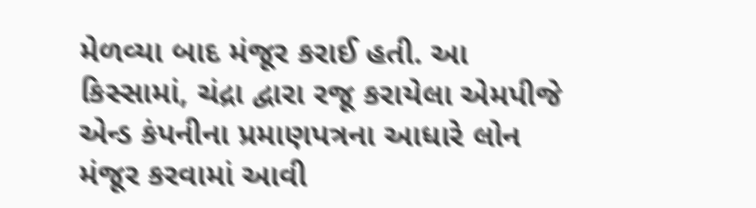મેળવ્યા બાદ મંજૂર કરાઈ હતી. આ કિસ્સામાં, ચંદ્રા દ્વારા રજૂ કરાયેલા એમપીજે એન્ડ કંપનીના પ્રમાણપત્રના આધારે લોન મંજૂર કરવામાં આવી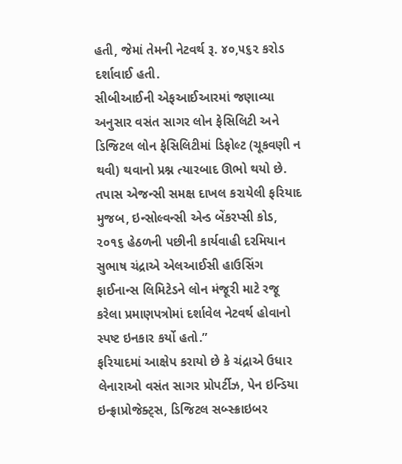હતી, જેમાં તેમની નેટવર્થ રૂ. ૪૦,૫૬૨ કરોડ દર્શાવાઈ હતી.
સીબીઆઈની એફઆઈઆરમાં જણાવ્યા અનુસાર વસંત સાગર લોન ફેસિલિટી અને ડિજિટલ લોન ફેસિલિટીમાં ડિફોલ્ટ (ચૂકવણી ન થવી) થવાનો પ્રશ્ન ત્યારબાદ ઊભો થયો છે. તપાસ એજન્સી સમક્ષ દાખલ કરાયેલી ફરિયાદ મુજબ, ઇન્સોલ્વન્સી એન્ડ બેંકરપ્સી કોડ, ૨૦૧૬ હેઠળની પછીની કાર્યવાહી દરમિયાન સુભાષ ચંદ્રાએ એલઆઈસી હાઉસિંગ ફાઈનાન્સ લિમિટેડને લોન મંજૂરી માટે રજૂ કરેલા પ્રમાણપત્રોમાં દર્શાવેલ નેટવર્થ હોવાનો સ્પષ્ટ ઇનકાર કર્યો હતો.”
ફરિયાદમાં આક્ષેપ કરાયો છે કે ચંદ્રાએ ઉધાર લેનારાઓ વસંત સાગર પ્રોપર્ટીઝ, પેન ઇન્ડિયા ઇન્ફ્રાપ્રોજેક્ટ્સ, ડિજિટલ સબ્સ્ક્રાઇબર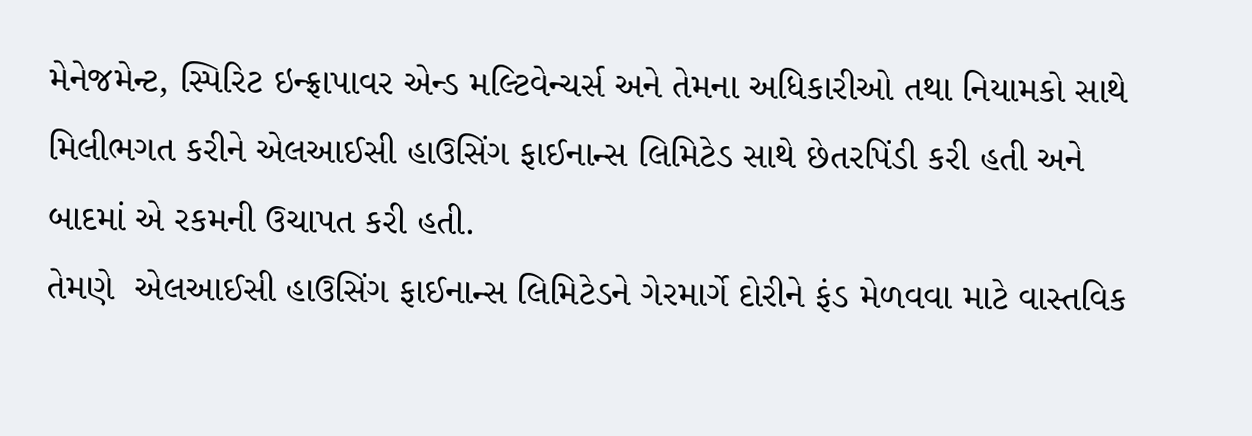મેનેજમેન્ટ, સ્પિરિટ ઇન્ફ્રાપાવર એન્ડ મલ્ટિવેન્ચર્સ અને તેમના અધિકારીઓ તથા નિયામકો સાથે મિલીભગત કરીને એલઆઈસી હાઉસિંગ ફાઈનાન્સ લિમિટેડ સાથે છેતરપિંડી કરી હતી અને બાદમાં એ રકમની ઉચાપત કરી હતી.
તેમણે  એલઆઈસી હાઉસિંગ ફાઈનાન્સ લિમિટેડને ગેરમાર્ગે દોરીને ફંડ મેળવવા માટે વાસ્તવિક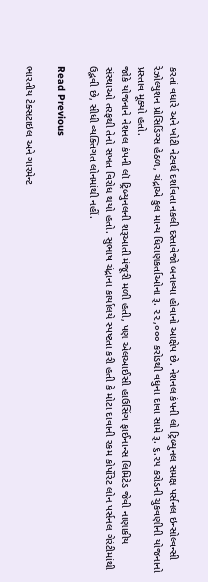કરતાં વધારે અને ખોટી નેટવર્થ દર્શાવતા નકલી દસ્તાવેજો બનાવ્યા હોવાનો આક્ષેપ છે. નેશનલ કંપની લો ટ્રિબ્યુનલ સમક્ષ પર્સનલ ઇન્સોલ્વન્સી રેઝોલ્યુશન પ્રોસિડિંગ્સ હેઠળ, ચંદ્રાએ કુલ માન્ય ધિરાણકર્તાઓના રૂ. ૨૨,૦૦૦ કરોડથી વધુના દાવા સામે રૂ. ૬.૨૫ કરોડની ચુકવણીની યોજનાનો પ્રસ્તાવ મૂક્યો હતો.
જોકે યોજનાને નેશનલ કંપની લૉ ટ્રિબ્યુનલની શરૂઆતી મંજૂરી મળી હતી, પણ એલઆઈસી હાઉસિંગ ફાઈનાન્સ લિમિટેડ જેવી નાણાકીય સંસ્થાઓ તરફથી તેનો સખત વિરોધ થયો હતો. સુભાષ ચંદ્રાના કાર્યાલયે સ્પષ્ટતા કરી હતી કે મોટા દાવાની રકમ કોર્પોરેટ લોન પર્સનલ ગેરંટીમાંથી ઉદ્ભવી છે, સીધી વ્યક્તિગત લોનમાંથી નહીં.

Read Previous

ભારતીય ટેક્સટાઇલ અને ગારમેન્ટ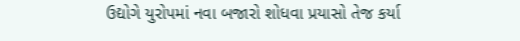ઉદ્યોગે યુરોપમાં નવા બજારો શોધવા પ્રયાસો તેજ કર્યા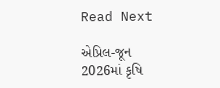Read Next

એપ્રિલ-જૂન 2026માં કૃષિ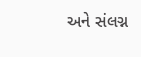અને સંલગ્ન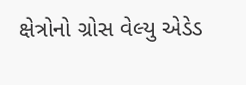ક્ષેત્રોનો ગ્રોસ વેલ્યુ એડેડ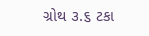ગ્રોથ ૩.૬ ટકા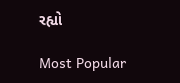રહ્યો

Most Popular